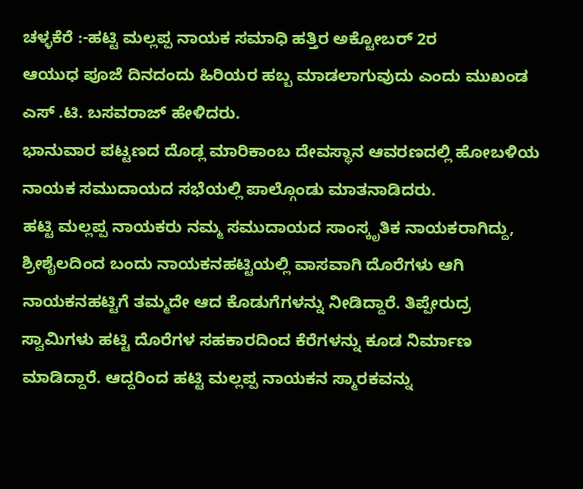ಚಳ್ಳಕೆರೆ :-ಹಟ್ಟಿ ಮಲ್ಲಪ್ಪ ನಾಯಕ ಸಮಾಧಿ ಹತ್ತಿರ ಅಕ್ಟೋಬರ್ 2ರ
ಆಯುಧ ಪೂಜೆ ದಿನದಂದು ಹಿರಿಯರ ಹಬ್ಬ ಮಾಡಲಾಗುವುದು ಎಂದು ಮುಖಂಡ ಎಸ್ .ಟಿ. ಬಸವರಾಜ್ ಹೇಳಿದರು.
ಭಾನುವಾರ ಪಟ್ಟಣದ ದೊಡ್ಲ ಮಾರಿಕಾಂಬ ದೇವಸ್ಥಾನ ಆವರಣದಲ್ಲಿ ಹೋಬಳಿಯ ನಾಯಕ ಸಮುದಾಯದ ಸಭೆಯಲ್ಲಿ ಪಾಲ್ಗೊಂಡು ಮಾತನಾಡಿದರು.
ಹಟ್ಟಿ ಮಲ್ಲಪ್ಪ ನಾಯಕರು ನಮ್ಮ ಸಮುದಾಯದ ಸಾಂಸ್ಕೃತಿಕ ನಾಯಕರಾಗಿದ್ದು, ಶ್ರೀಶೈಲದಿಂದ ಬಂದು ನಾಯಕನಹಟ್ಟಿಯಲ್ಲಿ ವಾಸವಾಗಿ ದೊರೆಗಳು ಆಗಿ ನಾಯಕನಹಟ್ಟಿಗೆ ತಮ್ಮದೇ ಆದ ಕೊಡುಗೆಗಳನ್ನು ನೀಡಿದ್ದಾರೆ. ತಿಪ್ಪೇರುದ್ರ ಸ್ವಾಮಿಗಳು ಹಟ್ಟಿ ದೊರೆಗಳ ಸಹಕಾರದಿಂದ ಕೆರೆಗಳನ್ನು ಕೂಡ ನಿರ್ಮಾಣ ಮಾಡಿದ್ದಾರೆ. ಆದ್ದರಿಂದ ಹಟ್ಟಿ ಮಲ್ಲಪ್ಪ ನಾಯಕನ ಸ್ಮಾರಕವನ್ನು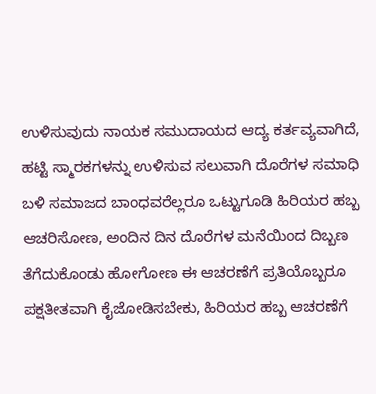ಉಳಿಸುವುದು ನಾಯಕ ಸಮುದಾಯದ ಆದ್ಯ ಕರ್ತವ್ಯವಾಗಿದೆ, ಹಟ್ಟಿ ಸ್ಮಾರಕಗಳನ್ನು ಉಳಿಸುವ ಸಲುವಾಗಿ ದೊರೆಗಳ ಸಮಾಧಿ ಬಳಿ ಸಮಾಜದ ಬಾಂಧವರೆಲ್ಲರೂ ಒಟ್ಟುಗೂಡಿ ಹಿರಿಯರ ಹಬ್ಬ ಆಚರಿಸೋಣ, ಅಂದಿನ ದಿನ ದೊರೆಗಳ ಮನೆಯಿಂದ ದಿಬ್ಬಣ ತೆಗೆದುಕೊಂಡು ಹೋಗೋಣ ಈ ಆಚರಣೆಗೆ ಪ್ರತಿಯೊಬ್ಬರೂ ಪಕ್ಷತೀತವಾಗಿ ಕೈಜೋಡಿಸಬೇಕು, ಹಿರಿಯರ ಹಬ್ಬ ಆಚರಣೆಗೆ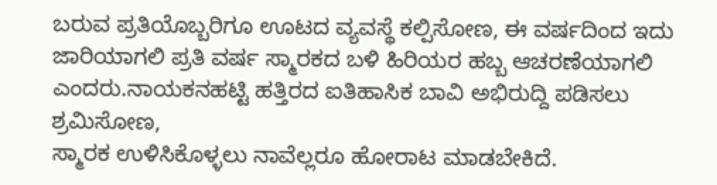ಬರುವ ಪ್ರತಿಯೊಬ್ಬರಿಗೂ ಊಟದ ವ್ಯವಸ್ಥೆ ಕಲ್ಪಿಸೋಣ, ಈ ವರ್ಷದಿಂದ ಇದು ಜಾರಿಯಾಗಲಿ ಪ್ರತಿ ವರ್ಷ ಸ್ಮಾರಕದ ಬಳಿ ಹಿರಿಯರ ಹಬ್ಬ ಆಚರಣೆಯಾಗಲಿ ಎಂದರು.ನಾಯಕನಹಟ್ಟಿ ಹತ್ತಿರದ ಐತಿಹಾಸಿಕ ಬಾವಿ ಅಭಿರುದ್ದಿ ಪಡಿಸಲು ಶ್ರಮಿಸೋಣ,
ಸ್ಮಾರಕ ಉಳಿಸಿಕೊಳ್ಳಲು ನಾವೆಲ್ಲರೂ ಹೋರಾಟ ಮಾಡಬೇಕಿದೆ.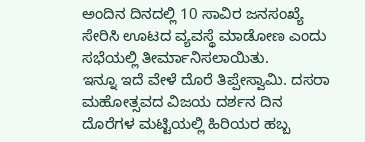ಅಂದಿನ ದಿನದಲ್ಲಿ 10 ಸಾವಿರ ಜನಸಂಖ್ಯೆ ಸೇರಿಸಿ ಊಟದ ವ್ಯವಸ್ಥೆ ಮಾಡೋಣ ಎಂದು ಸಭೆಯಲ್ಲಿ ತೀರ್ಮಾನಿಸಲಾಯಿತು.
ಇನ್ನೂ ಇದೆ ವೇಳೆ ದೊರೆ ತಿಪ್ಪೇಸ್ವಾಮಿ. ದಸರಾ ಮಹೋತ್ಸವದ ವಿಜಯ ದರ್ಶನ ದಿನ ದೊರೆಗಳ ಮಟ್ಟಿಯಲ್ಲಿ ಹಿರಿಯರ ಹಬ್ಬ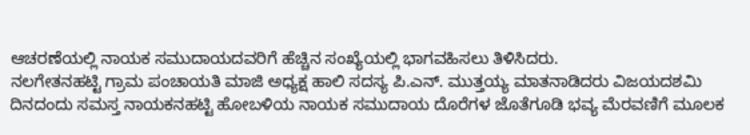ಆಚರಣೆಯಲ್ಲಿ ನಾಯಕ ಸಮುದಾಯದವರಿಗೆ ಹೆಚ್ಚಿನ ಸಂಖ್ಯೆಯಲ್ಲಿ ಭಾಗವಹಿಸಲು ತಿಳಿಸಿದರು.
ನಲಗೇತನಹಟ್ಟಿ ಗ್ರಾಮ ಪಂಚಾಯತಿ ಮಾಜಿ ಅಧ್ಯಕ್ಷ ಹಾಲಿ ಸದಸ್ಯ ಪಿ.ಎನ್. ಮುತ್ತಯ್ಯ ಮಾತನಾಡಿದರು ವಿಜಯದಶಮಿ ದಿನದಂದು ಸಮಸ್ತ ನಾಯಕನಹಟ್ಟಿ ಹೋಬಳಿಯ ನಾಯಕ ಸಮುದಾಯ ದೊರೆಗಳ ಜೊತೆಗೂಡಿ ಭವ್ಯ ಮೆರವಣಿಗೆ ಮೂಲಕ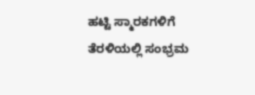ಹಟ್ಟಿ ಸ್ಮಾರಕಗಳಿಗೆ ತೆರಳಿಯಲ್ಲಿ ಸಂಭ್ರಮ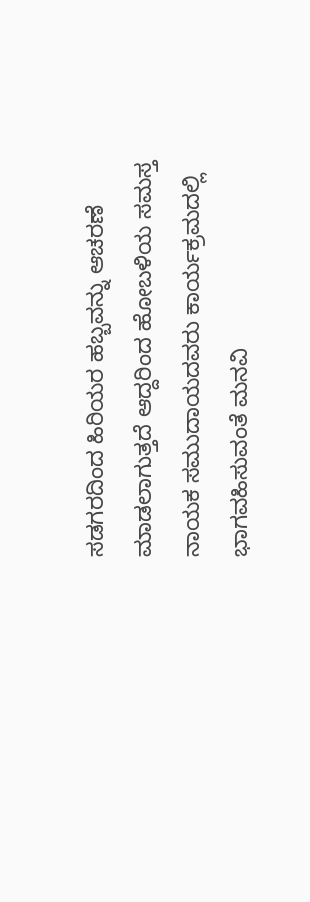ಸಡಗರದಿಂದ ಹಿರಿಯರ ಹಬ್ಬವನ್ನು ಆಚರಣೆ ಮಾಡಲಾಗುತ್ತದೆ ಆದ್ದರಿಂದ ಹೋಬಳಿಯ ಸಮಸ್ತ ನಾಯಕ ಸಮುದಾಯದವರು ಕಾರ್ಯಕ್ರಮದಲ್ಲಿ ಭಾಗವಹಿಸುವಂತೆ ಮನವಿ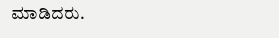ಮಾಡಿದರು.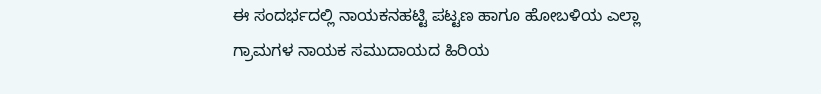ಈ ಸಂದರ್ಭದಲ್ಲಿ ನಾಯಕನಹಟ್ಟಿ ಪಟ್ಟಣ ಹಾಗೂ ಹೋಬಳಿಯ ಎಲ್ಲಾ ಗ್ರಾಮಗಳ ನಾಯಕ ಸಮುದಾಯದ ಹಿರಿಯ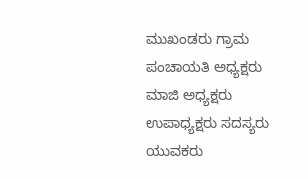ಮುಖಂಡರು ಗ್ರಾಮ ಪಂಚಾಯತಿ ಅಧ್ಯಕ್ಷರು ಮಾಜಿ ಅಧ್ಯಕ್ಷರು ಉಪಾಧ್ಯಕ್ಷರು ಸದಸ್ಯರು ಯುವಕರು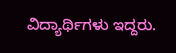ವಿದ್ಯಾರ್ಥಿಗಳು ಇದ್ದರು.